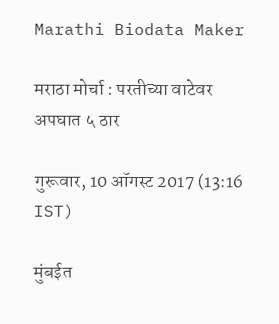Marathi Biodata Maker

मराठा मोर्चा : परतीच्या वाटेवर अपघात ५ ठार

गुरूवार, 10 ऑगस्ट 2017 (13:16 IST)

मुंबईत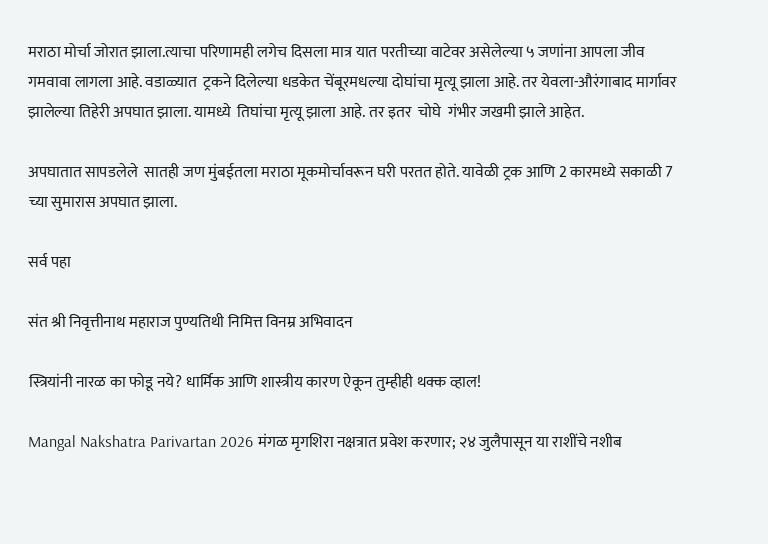मराठा मोर्चा जोरात झाला.त्याचा परिणामही लगेच दिसला मात्र यात परतीच्या वाटेवर असेलेल्या ५ जणांना आपला जीव गमवावा लागला आहे. वडाळ्यात  ट्रकने दिलेल्या धडकेत चेंबूरमधल्या दोघांचा मृत्यू झाला आहे. तर येवला-औरंगाबाद मार्गावर झालेल्या तिहेरी अपघात झाला. यामध्ये  तिघांचा मृत्यू झाला आहे. तर इतर  चोघे  गंभीर जखमी झाले आहेत.

अपघातात सापडलेले  सातही जण मुंबईतला मराठा मूकमोर्चावरून घरी परतत होते. यावेळी ट्रक आणि 2 कारमध्ये सकाळी 7 च्या सुमारास अपघात झाला.

सर्व पहा

संत श्री निवृत्तीनाथ महाराज पुण्यतिथी निमित्त विनम्र अभिवादन

स्त्रियांनी नारळ का फोडू नये? धार्मिक आणि शास्त्रीय कारण ऐकून तुम्हीही थक्क व्हाल!

Mangal Nakshatra Parivartan 2026 मंगळ मृगशिरा नक्षत्रात प्रवेश करणार; २४ जुलैपासून या राशींचे नशीब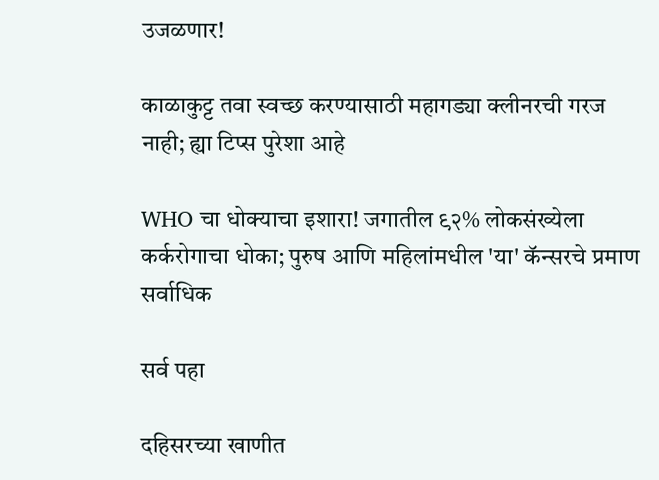उजळणार!

काळाकुट्ट तवा स्वच्छ करण्यासाठी महागड्या क्लीनरची गरज नाही; ह्या टिप्स पुरेशा आहे

WHO चा धोक्याचा इशारा! जगातील ९२% लोकसंख्येला कर्करोगाचा धोका; पुरुष आणि महिलांमधील 'या' कॅन्सरचे प्रमाण सर्वाधिक

सर्व पहा

दहिसरच्या खाणीत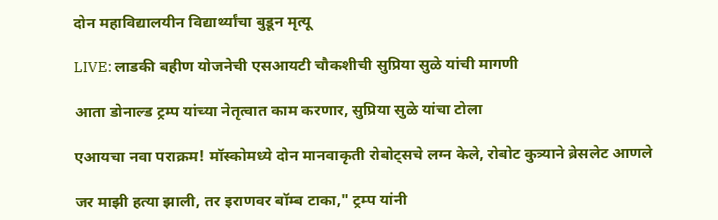दोन महाविद्यालयीन विद्यार्थ्यांचा बुडून मृत्यू

LIVE: लाडकी बहीण योजनेची एसआयटी चौकशीची सुप्रिया सुळे यांची मागणी

आता डोनाल्ड ट्रम्प यांच्या नेतृत्वात काम करणार, सुप्रिया सुळे यांचा टोला

एआयचा नवा पराक्रम! मॉस्कोमध्ये दोन मानवाकृती रोबोट्सचे लग्न केले, रोबोट कुत्र्याने ब्रेसलेट आणले

जर माझी हत्या झाली, तर इराणवर बॉम्ब टाका," ट्रम्प यांनी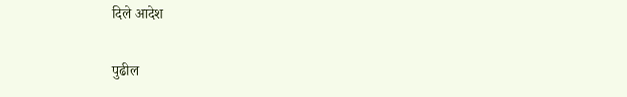दिले आदेश

पुढील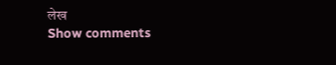लेख
Show comments